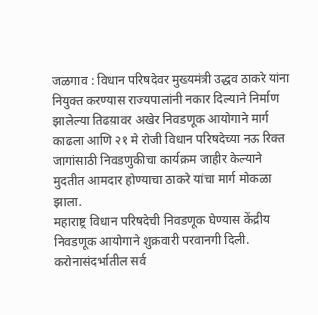जळगाव : विधान परिषदेवर मुख्यमंत्री उद्धव ठाकरे यांना नियुक्त करण्यास राज्यपालांनी नकार दिल्याने निर्माण झालेल्या तिढय़ावर अखेर निवडणूक आयोगाने मार्ग काढला आणि २१ मे रोजी विधान परिषदेच्या नऊ रिक्त जागांसाठी निवडणुकीचा कार्यक्रम जाहीर केल्याने मुदतीत आमदार होण्याचा ठाकरे यांचा मार्ग मोकळा झाला.
महाराष्ट्र विधान परिषदेची निवडणूक घेण्यास केंद्रीय निवडणूक आयोगाने शुक्रवारी परवानगी दिली. करोनासंदर्भातील सर्व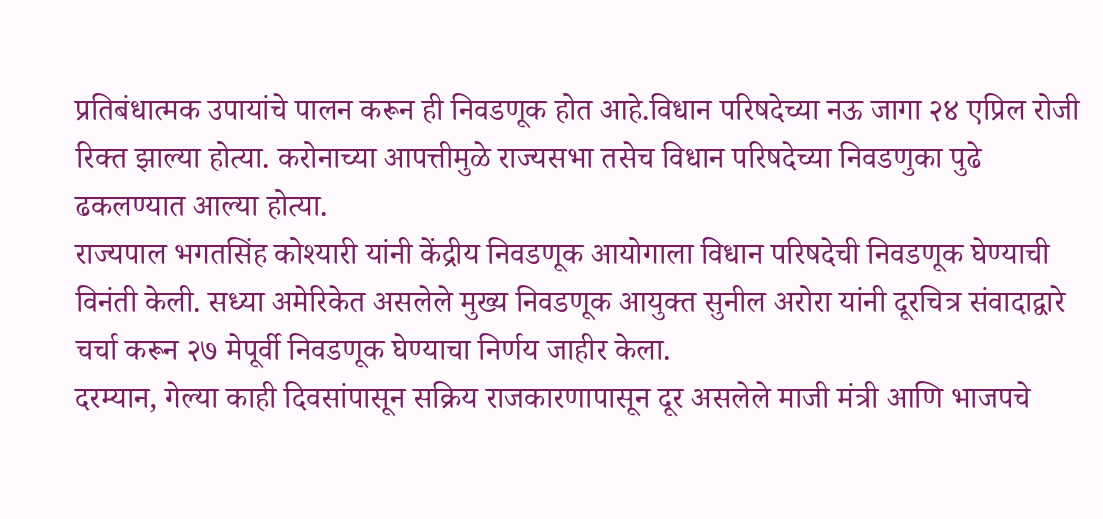प्रतिबंधात्मक उपायांचे पालन करून ही निवडणूक होत आहे.विधान परिषदेच्या नऊ जागा २४ एप्रिल रोजी रिक्त झाल्या होत्या. करोनाच्या आपत्तीमुळे राज्यसभा तसेच विधान परिषदेच्या निवडणुका पुढे ढकलण्यात आल्या होत्या.
राज्यपाल भगतसिंह कोश्यारी यांनी केंद्रीय निवडणूक आयोगाला विधान परिषदेची निवडणूक घेण्याची विनंती केली. सध्या अमेरिकेत असलेले मुख्य निवडणूक आयुक्त सुनील अरोरा यांनी दूरचित्र संवादाद्वारे चर्चा करून २७ मेपूर्वी निवडणूक घेण्याचा निर्णय जाहीर केला.
दरम्यान, गेल्या काही दिवसांपासून सक्रिय राजकारणापासून दूर असलेले माजी मंत्री आणि भाजपचे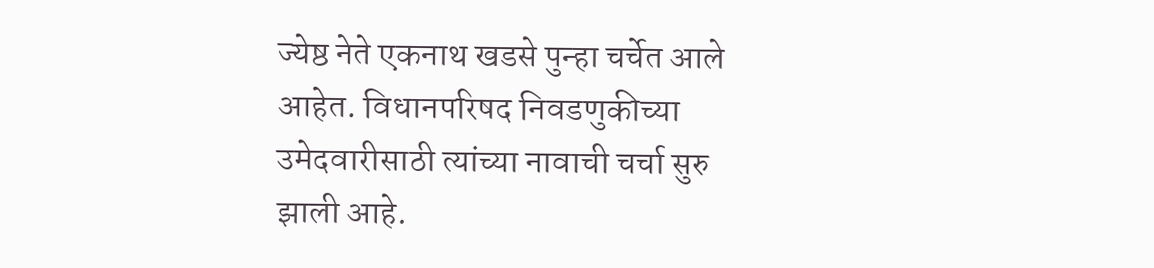ज्येष्ठ नेते एकनाथ खडसे पुन्हा चर्चेत आले आहेत. विधानपरिषद निवडणुकीच्या उमेदवारीसाठी त्यांच्या नावाची चर्चा सुरु झाली आहे.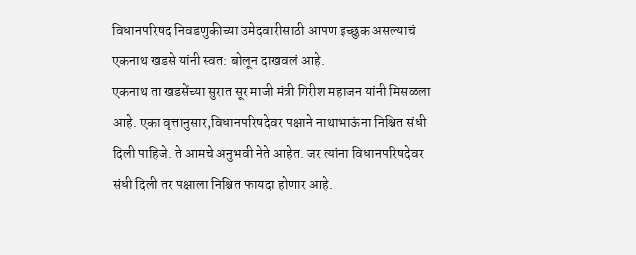विधानपरिषद निवडणुकीच्या उमेदवारीसाठी आपण इच्छुक असल्याचं एकनाथ खडसे यांनी स्वत: बोलून दाखवलं आहे.
एकनाथ ता खडसेंच्या सुरात सूर माजी मंत्री गिरीश महाजन यांनी मिसळला आहे. एका वृत्तानुसार,विधानपरिषदेवर पक्षाने नाथाभाऊंना निश्चित संधी दिली पाहिजे. ते आमचे अनुभवी नेते आहेत. जर त्यांना विधानपरिषदेवर संधी दिली तर पक्षाला निश्चित फायदा होणार आहे.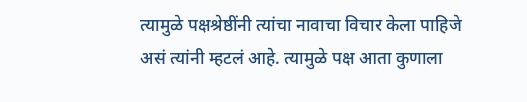त्यामुळे पक्षश्रेष्ठींनी त्यांचा नावाचा विचार केला पाहिजे असं त्यांनी म्हटलं आहे. त्यामुळे पक्ष आता कुणाला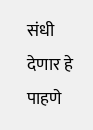संधी देणार हे पाहणे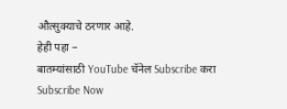औत्सुक्याचे ठरणार आहे.
हेही पहा –
बातम्यांसाठी YouTube चॅनेल Subscribe करा
Subscribe Now